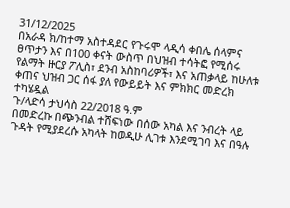31/12/2025
በአራዳ ክ/ከተማ አስተዳደር የጉሩሞ ላዲሳ ቀበሌ ሰላምና ፀጥታን እና በ100 ቀናት ውስጥ በህዝብ ተሳትፎ የሚሰሩ የልማት ዙርያ ፖሊስ፣ ደንብ አስከባሪዎች፣ እና አጠቃላይ ከሁለቱ ቀጠና ህዝብ ጋር ሰፋ ያለ የውይይት እና ምክክር መድረክ ተካሄዷል
ጉ/ላድሳ ታህሳስ 22/2018 ዓ.ም
በመድረኩ በጭንብል ተሸፍነው በሰው አካል እና ንብረት ላይ ጉዳት የሚያደረሱ አካላት ከወዲሁ ሊገቱ እንደሚገባ እና በዓሉ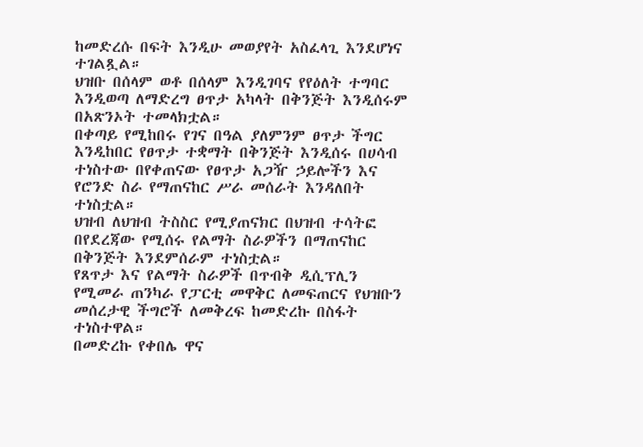ከመድረሱ በፍት እንዲሁ መወያየት አስፈላጊ እንደሆነና ተገልጿል።
ህዝቡ በሰላም ወቶ በሰላም እንዲገባና የየዕለት ተግባር እንዲወጣ ለማድረግ ፀጥታ አካላት በቅንጅት እንዲሰሩም በአጽንኦት ተመላክቷል።
በቀጣይ የሚከበሩ የገና በዓል ያለምንም ፀጥታ ችግር እንዲከበር የፀጥታ ተቋማት በቅንጅት እንዲሰሩ በሀሳብ ተነስተው በየቀጠናው የፀጥታ አጋዥ ኃይሎችን እና የሮንድ ስራ የማጠናከር ሥራ መሰራት እንዳለበት ተነስቷል።
ህዝብ ለህዝብ ትስስር የሚያጠናክር በህዝብ ተሳትፎ በየደረጃው የሚሰሩ የልማት ስራዎችን በማጠናከር በቅንጅት እንደምሰራም ተነስቷል።
የጸጥታ እና የልማት ስራዎች በጥብቅ ዲሲፕሊን የሚመራ ጠንካራ የፓርቲ መዋቅር ለመፍጠርና የህዝቡን መሰረታዊ ችግሮች ለመቅረፍ ከመድረኩ በስፋት ተነስተዋል።
በመድረኩ የቀበሌ ዋና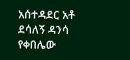አሰተዳደር አቶ ደሳለኝ ዳንሳ የቀበሌው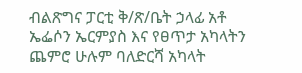ብልጽግና ፓርቲ ቅ/ጽ/ቤት ኃላፊ አቶ ኤፌሶን ኤርምያስ እና የፀጥታ አካላትን ጨምሮ ሁሉም ባለድርሻ አካላት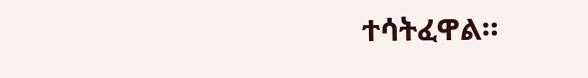ተሳትፈዋል።